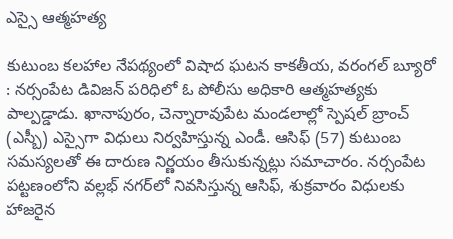ఎస్సై ఆత్మహత్య

కుటుంబ కలహాల నేపథ్యంలో విషాద ఘటన కాకతీయ, వరంగల్ బ్యూరో : నర్సంపేట డివిజన్ పరిధిలో ఓ పోలీసు అధికారి ఆత్మహత్యకు పాల్పడ్డాడు. ఖానాపురం, చెన్నారావుపేట మండలాల్లో స్పెషల్ బ్రాంచ్ (ఎస్బీ) ఎస్సైగా విధులు నిర్వహిస్తున్న ఎండీ. ఆసిఫ్ (57) కుటుంబ సమస్యలతో ఈ దారుణ నిర్ణయం తీసుకున్నట్లు సమాచారం. నర్సంపేట పట్టణంలోని వల్లభ్ నగర్‌లో నివసిస్తున్న ఆసిఫ్, శుక్రవారం విధులకు హాజరైన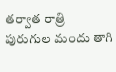తర్వాత రాత్రి పురుగుల మందు తాగి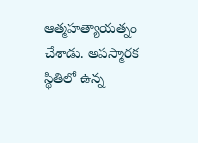ఆత్మహత్యాయత్నం చేశాడు. అపస్మారక స్థితిలో ఉన్న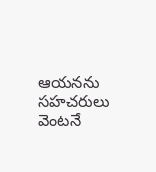ఆయనను సహచరులు వెంటనే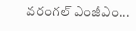వరంగల్ ఎంజీఎం...